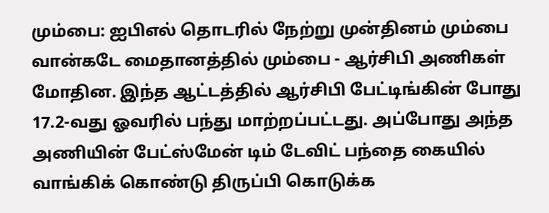மும்பை: ஐபிஎல் தொடரில் நேற்று முன்தினம் மும்பை வான்கடே மைதானத்தில் மும்பை - ஆர்சிபி அணிகள் மோதின. இந்த ஆட்டத்தில் ஆர்சிபி பேட்டிங்கின் போது 17.2-வது ஓவரில் பந்து மாற்றப்பட்டது. அப்போது அந்த அணியின் பேட்ஸ்மேன் டிம் டேவிட் பந்தை கையில் வாங்கிக் கொண்டு திருப்பி கொடுக்க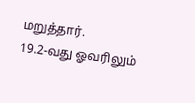மறுத்தார்.
19.2-வது ஓவரிலும்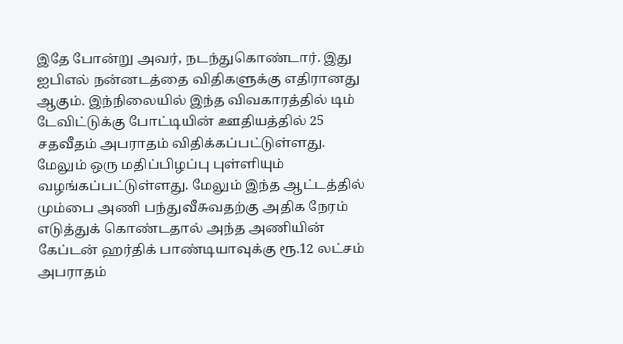இதே போன்று அவர், நடந்துகொண்டார். இது ஐபிஎல் நன்னடத்தை விதிகளுக்கு எதிரானது ஆகும். இந்நிலையில் இந்த விவகாரத்தில் டிம் டேவிட்டுக்கு போட்டியின் ஊதியத்தில் 25 சதவீதம் அபராதம் விதிக்கப்பட்டுள்ளது. மேலும் ஒரு மதிப்பிழப்பு புள்ளியும் வழங்கப்பட்டுள்ளது. மேலும் இந்த ஆட்டத்தில் மும்பை அணி பந்துவீசுவதற்கு அதிக நேரம் எடுத்துக் கொண்டதால் அந்த அணியின் கேப்டன் ஹர்திக் பாண்டியாவுக்கு ரூ.12 லட்சம் அபராதம்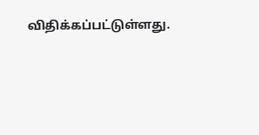விதிக்கப்பட்டுள்ளது.